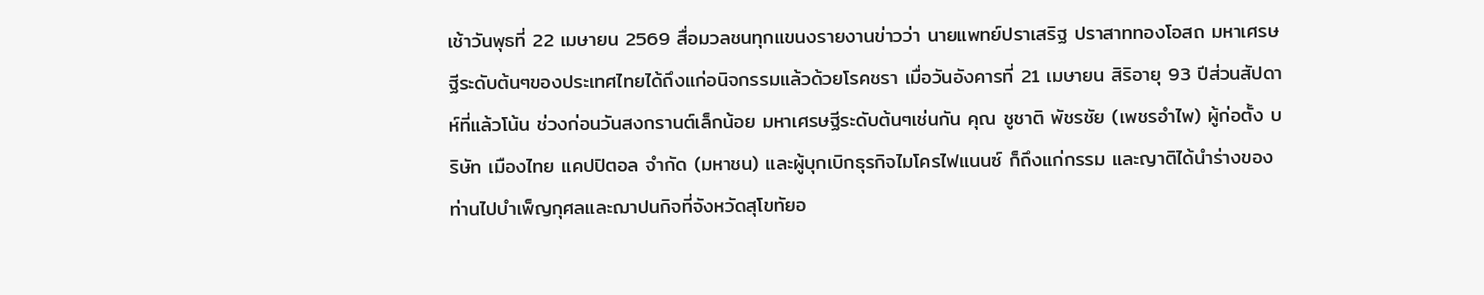เช้าวันพุธที่ 22 เมษายน 2569 สื่อมวลชนทุกแขนงรายงานข่าวว่า นายแพทย์ปราเสริฐ ปราสาททองโอสถ มหาเศรษฐีระดับต้นๆของประเทศไทยได้ถึงแก่อนิจกรรมแล้วด้วยโรคชรา เมื่อวันอังคารที่ 21 เมษายน สิริอายุ 93 ปีส่วนสัปดาห์ที่แล้วโน้น ช่วงก่อนวันสงกรานต์เล็กน้อย มหาเศรษฐีระดับต้นๆเช่นกัน คุณ ชูชาติ พัชรชัย (เพชรอำไพ) ผู้ก่อตั้ง บริษัท เมืองไทย แคปปิตอล จำกัด (มหาชน) และผู้บุกเบิกธุรกิจไมโครไฟแนนซ์ ก็ถึงแก่กรรม และญาติได้นำร่างของท่านไปบำเพ็ญกุศลและฌาปนกิจที่จังหวัดสุโขทัยอ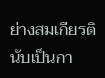ย่างสมเกียรตินับเป็นกา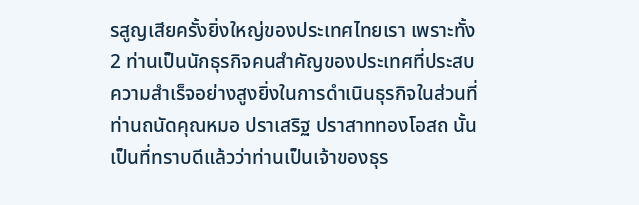รสูญเสียครั้งยิ่งใหญ่ของประเทศไทยเรา เพราะทั้ง 2 ท่านเป็นนักธุรกิจคนสำคัญของประเทศที่ประสบความสำเร็จอย่างสูงยิ่งในการดำเนินธุรกิจในส่วนที่ท่านถนัดคุณหมอ ปราเสริฐ ปราสาททองโอสถ นั้น เป็นที่ทราบดีแล้วว่าท่านเป็นเจ้าของธุร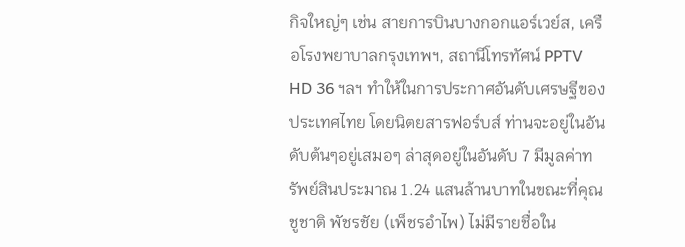กิจใหญ่ๆ เช่น สายการบินบางกอกแอร์เวย์ส, เครือโรงพยาบาลกรุงเทพฯ, สถานีโทรทัศน์ PPTV HD 36 ฯลฯ ทำให้ในการประกาศอันดับเศรษฐีของประเทศไทย โดยนิตยสารฟอร์บส์ ท่านจะอยู่ในอันดับต้นๆอยู่เสมอๆ ล่าสุดอยู่ในอันดับ 7 มีมูลค่าทรัพย์สินประมาณ 1.24 แสนล้านบาทในขณะที่คุณ ชูชาติ พัชรชัย (เพ็ชรอำไพ) ไม่มีรายชื่อใน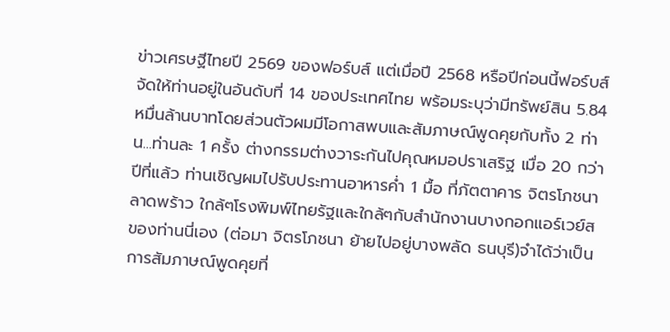ข่าวเศรษฐีไทยปี 2569 ของฟอร์บส์ แต่เมื่อปี 2568 หรือปีก่อนนี้ฟอร์บส์ จัดให้ท่านอยู่ในอันดับที่ 14 ของประเทศไทย พร้อมระบุว่ามีทรัพย์สิน 5.84 หมื่นล้านบาทโดยส่วนตัวผมมีโอกาสพบและสัมภาษณ์พูดคุยกับทั้ง 2 ท่าน...ท่านละ 1 ครั้ง ต่างกรรมต่างวาระกันไปคุณหมอปราเสริฐ เมื่อ 20 กว่าปีที่แล้ว ท่านเชิญผมไปรับประทานอาหารคํ่า 1 มื้อ ที่ภัตตาคาร จิตรโภชนา ลาดพร้าว ใกล้ๆโรงพิมพ์ไทยรัฐและใกล้ๆกับสำนักงานบางกอกแอร์เวย์สของท่านนี่เอง (ต่อมา จิตรโภชนา ย้ายไปอยู่บางพลัด ธนบุรี)จำได้ว่าเป็นการสัมภาษณ์พูดคุยที่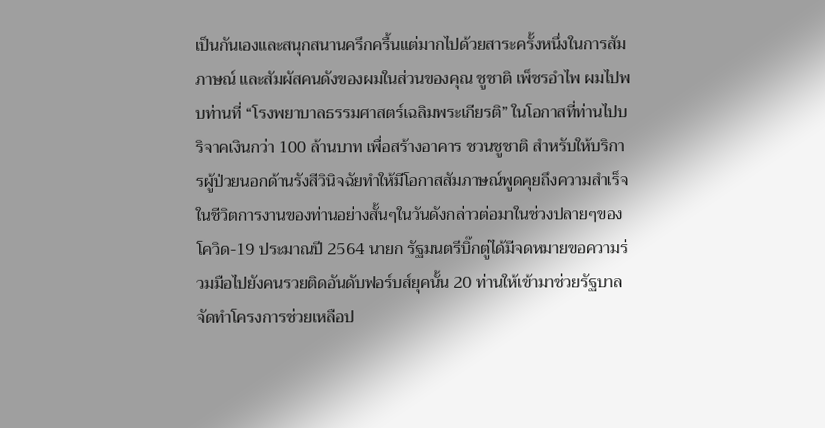เป็นกันเองและสนุกสนานครึกครื้นแต่มากไปด้วยสาระครั้งหนึ่งในการสัมภาษณ์ และสัมผัสคนดังของผมในส่วนของคุณ ชูชาติ เพ็ชรอำไพ ผมไปพบท่านที่ “โรงพยาบาลธรรมศาสตร์เฉลิมพระเกียรติ” ในโอกาสที่ท่านไปบริจาคเงินกว่า 100 ล้านบาท เพื่อสร้างอาคาร ชวนชูชาติ สำหรับให้บริการผู้ป่วยนอกด้านรังสีวินิจฉัยทำให้มีโอกาสสัมภาษณ์พูดคุยถึงความสำเร็จในชีวิตการงานของท่านอย่างสั้นๆในวันดังกล่าวต่อมาในช่วงปลายๆของโควิด-19 ประมาณปี 2564 นายก รัฐมนตรีบิ๊กตู่ได้มีจดหมายขอความร่วมมือไปยังคนรวยติดอันดับฟอร์บส์ยุคนั้น 20 ท่านให้เข้ามาช่วยรัฐบาล จัดทำโครงการช่วยเหลือป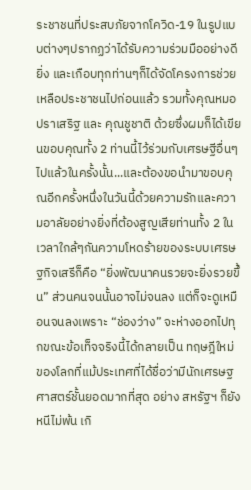ระชาชนที่ประสบภัยจากโควิด-19 ในรูปแบบต่างๆปรากฏว่าได้รับความร่วมมืออย่างดียิ่ง และเกือบทุกท่านๆก็ได้จัดโครงการช่วยเหลือประชาชนไปก่อนแล้ว รวมทั้งคุณหมอปราเสริฐ และ คุณชูชาติ ด้วยซึ่งผมก็ได้เขียนขอบคุณทั้ง 2 ท่านนี้ไว้ร่วมกับเศรษฐีอื่นๆไปแล้วในครั้งนั้น...และต้องขอนำมาขอบคุณอีกครั้งหนึ่งในวันนี้ด้วยความรักและความอาลัยอย่างยิ่งที่ต้องสูญเสียท่านทั้ง 2 ในเวลาใกล้ๆกันความโหดร้ายของระบบเศรษฐกิจเสรีก็คือ “ยิ่งพัฒนาคนรวยจะยิ่งรวยขึ้น” ส่วนคนจนนั้นอาจไม่จนลง แต่ก็จะดูเหมือนจนลงเพราะ “ช่องว่าง” จะห่างออกไปทุกขณะข้อเท็จจริงนี้ได้กลายเป็น ทฤษฎีใหม่ ของโลกที่แม้ประเทศที่ได้ชื่อว่ามีนักเศรษฐศาสตร์ชั้นยอดมากที่สุด อย่าง สหรัฐฯ ก็ยังหนีไม่พ้น เกิ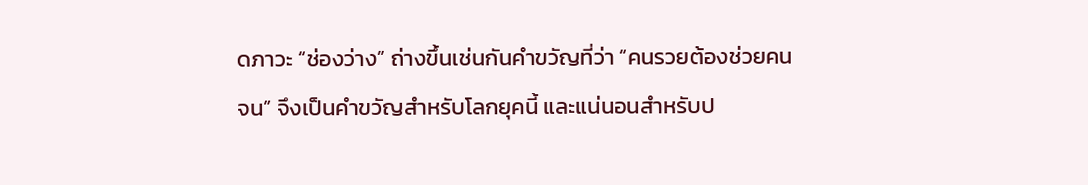ดภาวะ “ช่องว่าง” ถ่างขึ้นเช่นกันคำขวัญที่ว่า “คนรวยต้องช่วยคนจน” จึงเป็นคำขวัญสำหรับโลกยุคนี้ และแน่นอนสำหรับป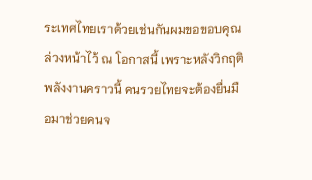ระเทศไทยเราด้วยเช่นกันผมขอขอบคุณล่วงหน้าไว้ ณ โอกาสนี้ เพราะหลังวิกฤติพลังงานคราวนี้ คนรวยไทยจะต้องยื่นมือมาช่วยคนจ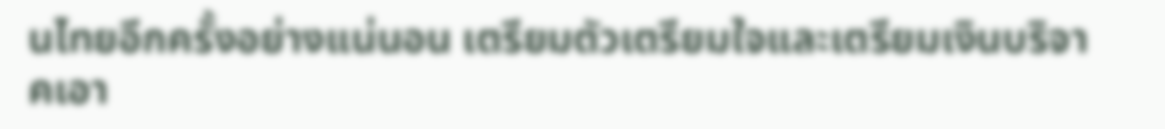นไทยอีกครั้งอย่างแน่นอน เตรียมตัวเตรียมใจและเตรียมเงินบริจาคเอา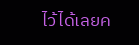ไว้ได้เลยค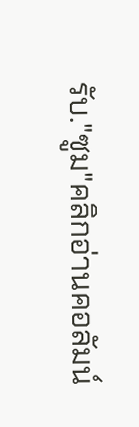รับ."ซูม"คลิกอ่านคอลัมน์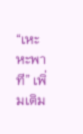“เหะหะพาที” เพิ่มเติม